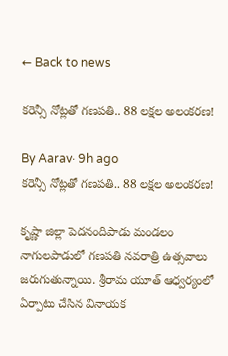← Back to news

కరెన్సీ నోట్లతో గణపతి.. 88 లక్షల అలంకరణ!

By Aarav· 9h ago
కరెన్సీ నోట్లతో గణపతి.. 88 లక్షల అలంకరణ!

కృష్ణా జిల్లా పెదనందిపాడు మండలం నాగులపాడులో గణపతి నవరాత్రి ఉత్సవాలు జరుగుతున్నాయి. శ్రీరామ యూత్ ఆధ్వర్యంలో ఏర్పాటు చేసిన వినాయక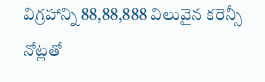విగ్రహాన్ని 88,88,888 విలువైన కరెన్సీ నోట్లతో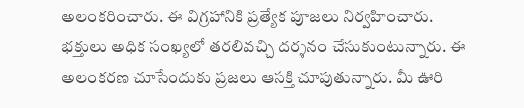అలంకరించారు. ఈ విగ్రహానికి ప్రత్యేక పూజలు నిర్వహించారు. భక్తులు అధిక సంఖ్యలో తరలివచ్చి దర్శనం చేసుకుంటున్నారు. ఈ అలంకరణ చూసేందుకు ప్రజలు ఆసక్తి చూపుతున్నారు. మీ ఊరి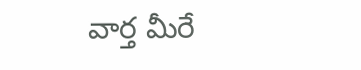వార్త మీరే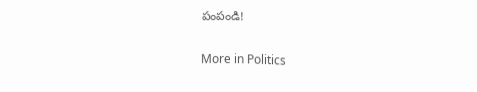పంపండి!

More in Politics